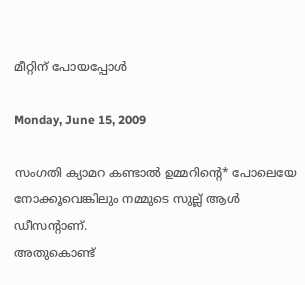മീറ്റിന് പോയപ്പോള്‍

Monday, June 15, 2009

സംഗതി ക്യാമറ കണ്ടാല്‍ ഉമ്മറിന്റെ* പോലെയേ നോക്കൂവെങ്കിലും നമ്മുടെ സുല്ല് ആള്‍ ഡീസന്റാണ്.
അതുകൊണ്ട്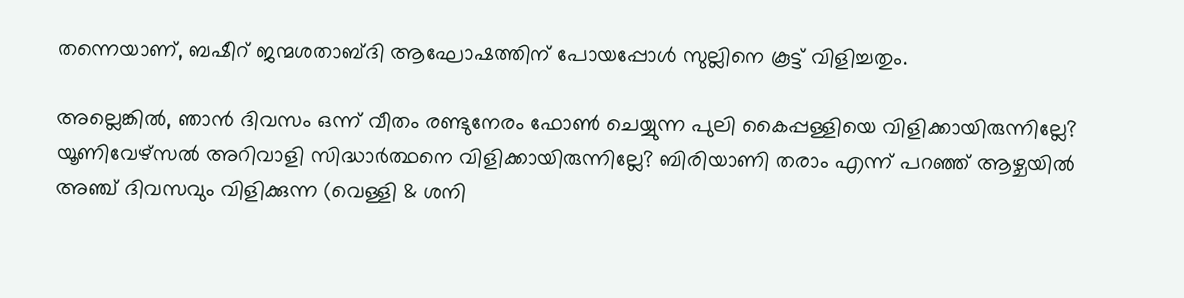തന്നെയാണ്, ബഷീറ്‌ ജന്മശതാബ്ദി ആഘോഷത്തിന് പോയപ്പോള്‍ സുല്ലിനെ കൂട്ട് വിളിച്ചതും.

അല്ലെങ്കില്‍, ഞാന്‍ ദിവസം ഒന്ന് വീതം രണ്ടുനേരം ഫോണ്‍ ചെയ്യുന്ന പുലി കൈപ്പള്ളിയെ വിളിക്കായിരുന്നില്ലേ? യൂണിവേഴ്സല്‍ അറിവാളി സിദ്ധാര്‍ത്ഥനെ വിളിക്കായിരുന്നില്ലേ? ബിരിയാണി തരാം എന്ന് പറഞ്ഞ് ആഴ്ചയില്‍ അഞ്ച് ദിവസവും വിളിക്കുന്ന (വെള്ളി & ശനി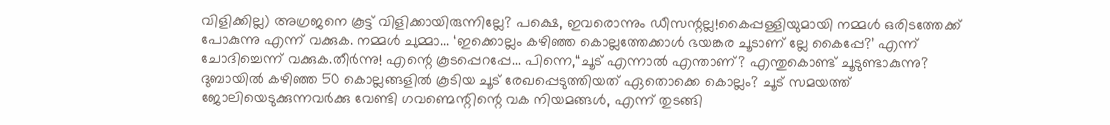വിളിക്കില്ല) അഗ്രജനെ കൂട്ട് വിളിക്കായിരുന്നില്ലേ? പക്ഷെ, ഇവരൊന്നും ഡീസന്റല്ല!കൈപ്പള്ളിയുമായി നമ്മള്‍ ഒരിടത്തേക്ക് പോകുന്നു എന്ന് വക്കുക. നമ്മള്‍ ചുമ്മാ... ‘ഇക്കൊല്ലം കഴിഞ്ഞ കൊല്ലത്തേക്കാള്‍ ഭയങ്കര ചൂടാണ് ല്ലേ കൈപ്പേ?’ എന്ന് ചോദിച്ചെന്ന് വക്കുക.തീര്‍ന്നു! എന്റെ കൂടപ്പെറപ്പേ... പിന്നെ,“ചൂട് എന്നാല്‍ എന്താണ്? എന്തുകൊണ്ട് ചൂടുണ്ടാകുന്നു? ദുബായില്‍ കഴിഞ്ഞ 50 കൊല്ലങ്ങളില്‍ കൂടിയ ചൂട് രേഖപ്പെടുത്തിയത് ഏതൊക്കെ കൊല്ലം? ചൂട് സമയത്ത് ജോലിയെടുക്കുന്നവര്‍ക്കു വേണ്ടി ഗവണ്മെന്റിന്റെ വക നിയമങ്ങള്‍, എന്ന് തുടങ്ങി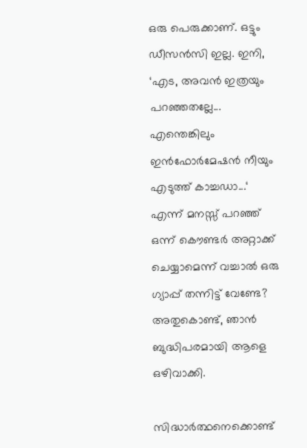ഒരു പെരുക്കാണ്. ഒട്ടും ഡീസന്‍സി ഇല്ല. ഇനി, ‘എട, അവന്‍ ഇത്രയും പറഞ്ഞതല്ലേ... എന്തെങ്കിലും ഇന്‍ഫോര്‍മേഷന്‍ നീയും എടുത്ത് കാച്ചഡാ...‘ എന്ന് മനസ്സ് പറഞ്ഞ് ഒന്ന് കൌണ്ടര്‍ അറ്റാക്ക് ചെയ്യാമെന്ന് വച്ചാല്‍ ഒരു ഗ്യാപ്പ് തന്നിട്ട് വേണ്ടേ? അതുകൊണ്ട്, ഞാന്‍ ബുദ്ധിപരമായി ആളെ ഒഴിവാക്കി.

സിദ്ധാര്‍ത്ഥനെക്കൊണ്ട്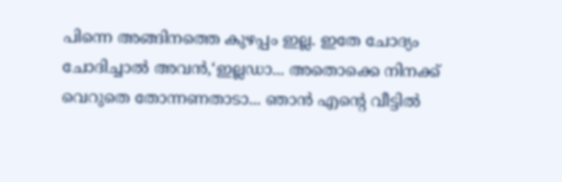പിന്നെ അങ്ങിനത്തെ കുഴപ്പം ഇല്ല. ഇതേ ചോദ്യം ചോദിച്ചാല്‍ അവന്‍,‘ഇല്ലഡാ... അതൊക്കെ നിനക്ക് വെറുതെ തോന്നണതാടാ... ഞാന്‍ എന്റെ വീട്ടില്‍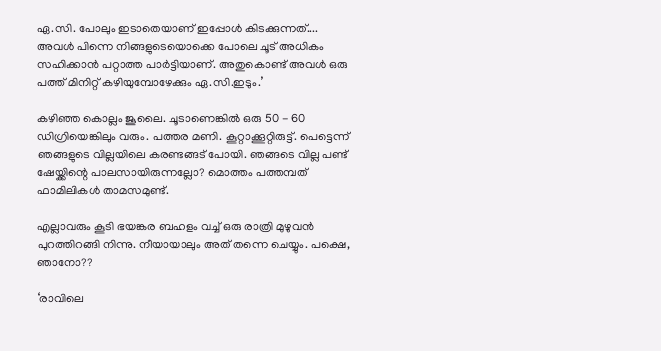ഏ.സി. പോലും ഇടാതെയാണ് ഇപ്പോള്‍ കിടക്കുന്നത്.... അവള്‍ പിന്നെ നിങ്ങളുടെയൊക്കെ പോലെ ചൂട് അധികം സഹിക്കാന്‍ പറ്റാത്ത പാര്‍ട്ടിയാണ്. അതുകൊണ്ട് അവള്‍ ഒരു പത്ത് മിനിറ്റ് കഴിയുമ്പോഴേക്കും ഏ.സി.ഇടും.’

കഴിഞ്ഞ കൊല്ലം ജൂലൈ. ചൂടാണെങ്കില്‍ ഒരു 50 - 60 ഡിഗ്രിയെങ്കിലും വരും. പത്തര മണി. കൂറ്റാക്കൂറ്റിരുട്ട്. പെട്ടെന്ന് ഞങ്ങളുടെ വില്ലയിലെ കരണ്ടങ്ങട് പോയി. ഞങ്ങടെ വില്ല പണ്ട് ഷേയ്ക്കിന്റെ പാലസായിരുന്നല്ലോ? മൊത്തം പത്തമ്പത് ഫാമിലികള്‍ താമസമുണ്ട്.

എല്ലാവരും കൂടി ഭയങ്കര ബഹളം വച്ച് ഒരു രാത്രി മുഴുവന്‍ പുറത്തിറങ്ങി നിന്നു. നീയായാലും അത് തന്നെ ചെയ്യും. പക്ഷെ, ഞാനോ??

‘രാവിലെ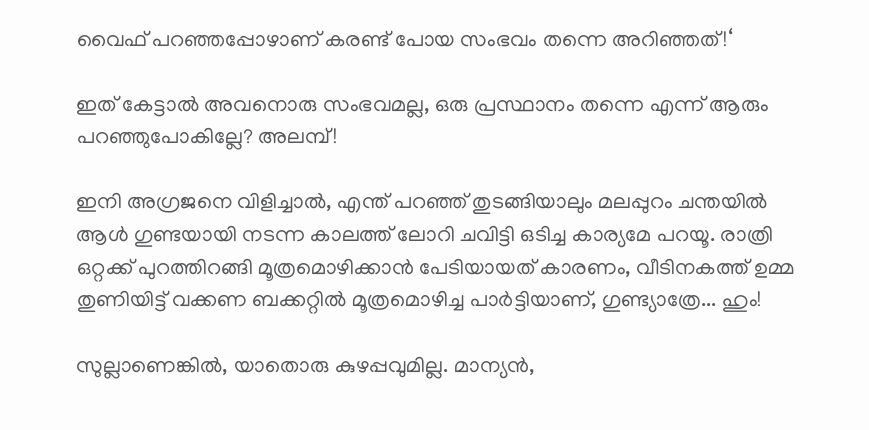വൈഫ് പറഞ്ഞപ്പോഴാണ് കരണ്ട് പോയ സംഭവം തന്നെ അറിഞ്ഞത്!‘

ഇത് കേട്ടാല്‍ അവനൊരു സംഭവമല്ല, ഒരു പ്രസ്ഥാനം തന്നെ എന്ന് ആരും പറഞ്ഞുപോകില്ലേ? അലമ്പ്!

ഇനി അഗ്രജനെ വിളിച്ചാല്‍, എന്ത് പറഞ്ഞ് തുടങ്ങിയാലും മലപ്പുറം ചന്തയില്‍ ആള്‍ ഗുണ്ടയായി നടന്ന കാലത്ത് ലോറി ചവിട്ടി ഒടിച്ച കാര്യമേ പറയൂ. രാത്രി ഒറ്റക്ക് പുറത്തിറങ്ങി മൂത്രമൊഴിക്കാന്‍ പേടിയായത് കാരണം, വീടിനകത്ത് ഉമ്മ തുണിയിട്ട് വക്കണ ബക്കറ്റില്‍ മൂത്രമൊഴിച്ച പാര്‍ട്ടിയാണ്, ഗുണ്ട്യാത്രേ... ഹും!

സുല്ലാണെങ്കില്‍, യാതൊരു കുഴപ്പവുമില്ല. മാന്യന്‍,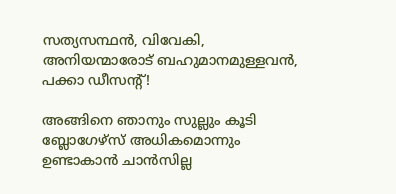സത്യസന്ഥന്‍, വിവേകി, അനിയന്മാരോട് ബഹുമാനമുള്ളവന്‍, പക്കാ ഡീസന്റ്!

അങ്ങിനെ ഞാനും സുല്ലും കൂടി ബ്ലോഗേഴ്സ്‍ അധികമൊന്നും ഉണ്ടാകാന്‍ ചാന്‍സില്ല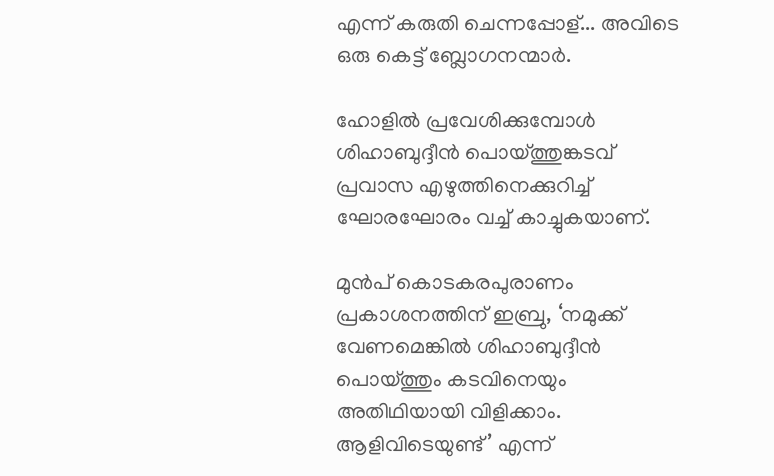എന്ന് കരുതി ചെന്നപ്പോള്... അവിടെ ഒരു കെട്ട് ബ്ലോഗനന്മാര്‍.

ഹോളില്‍ പ്രവേശിക്കുമ്പോള്‍ ശിഹാബുദ്ദീന്‍ പൊയ്ത്തുങ്കടവ് പ്രവാസ എഴുത്തിനെക്കുറിച്ച് ഘോരഘോരം വച്ച് കാച്ചുകയാണ്.

മുന്‍പ് കൊടകരപുരാണം പ്രകാശനത്തിന് ഇബ്രു, ‘നമുക്ക് വേണമെങ്കില്‍ ശിഹാബുദ്ദീന്‍ പൊയ്ത്തും കടവിനെയും അതിഥിയായി വിളിക്കാം. ആളിവിടെയുണ്ട്’ എന്ന്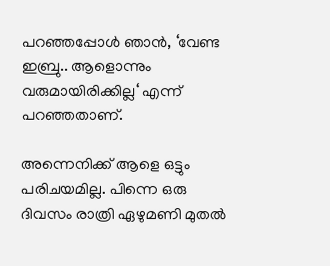പറഞ്ഞപ്പോള്‍ ഞാന്‍, ‘വേണ്ട ഇബ്രു.. ആളൊന്നും വരുമായിരിക്കില്ല‘ എന്ന് പറഞ്ഞതാണ്.

അന്നെനിക്ക് ആളെ ഒട്ടും പരിചയമില്ല. പിന്നെ ഒരു ദിവസം രാത്രി ഏഴുമണി മുതല്‍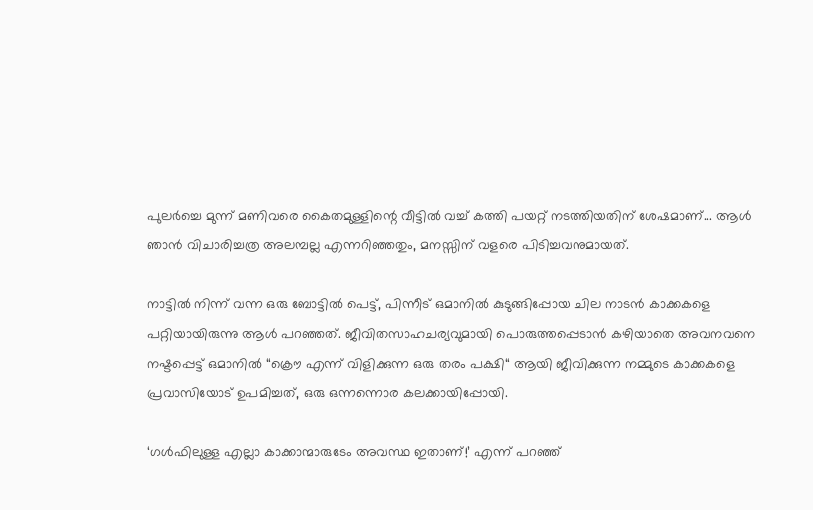പുലര്‍ച്ചെ മുന്ന് മണിവരെ കൈതമുള്ളിന്റെ വീട്ടില്‍ വച്ച് കത്തി പയറ്റ് നടത്തിയതിന് ശേഷമാണ്... ആള്‍ ഞാന്‍ വിചാരിച്ചത്ര അലമ്പല്ല എന്നറിഞ്ഞതും, മനസ്സിന് വളരെ പിടിച്ചവനുമായത്.

നാട്ടില്‍ നിന്ന് വന്ന ഒരു ബോട്ടില്‍ പെട്ട്, പിന്നീട് ഒമാനില്‍ കുടുങ്ങിപ്പോയ ചില നാടന്‍ കാക്കകളെ പറ്റിയായിരുന്നു ആള്‍ പറഞ്ഞത്. ജീവിതസാഹചര്യവുമായി പൊരുത്തപ്പെടാന്‍ കഴിയാതെ അവനവനെ നഷ്ടപ്പെട്ട് ഒമാനില്‍ “ക്രൌ എന്ന് വിളിക്കുന്ന ഒരു തരം പക്ഷി“ ആയി ജീവിക്കുന്ന നമ്മുടെ കാക്കകളെ പ്രവാസിയോട് ഉപമിച്ചത്, ഒരു ഒന്നന്നൊര കലക്കായിപ്പോയി.

‘ഗള്‍ഫിലുള്ള എല്ലാ കാക്കാന്മാരുടേം അവസ്ഥ ഇതാണ്!’ എന്ന് പറഞ്ഞ്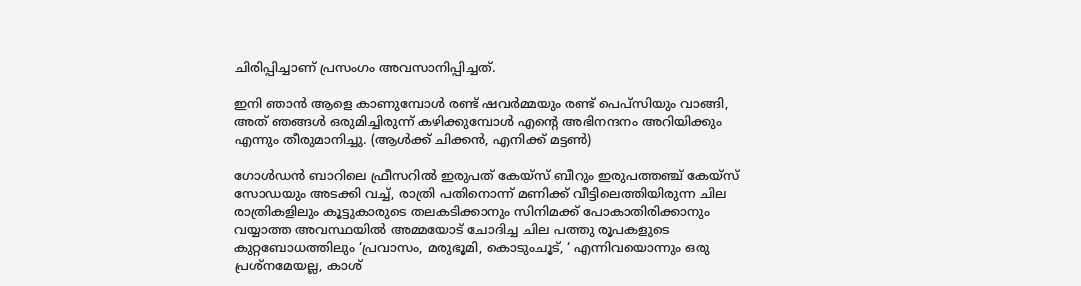ചിരിപ്പിച്ചാണ് പ്രസംഗം അവസാനിപ്പിച്ചത്.

ഇനി ഞാന്‍ ആളെ കാണുമ്പോള്‍ രണ്ട് ഷവര്‍മ്മയും രണ്ട് പെപ്സിയും വാങ്ങി, അത് ഞങ്ങള്‍ ഒരുമിച്ചിരുന്ന് കഴിക്കുമ്പോള്‍ എന്റെ അഭിനന്ദനം അറിയിക്കും എന്നും തീരുമാനിച്ചു. (ആള്‍ക്ക് ചിക്കന്‍, എനിക്ക് മട്ടണ്‍)

ഗോള്‍ഡന്‍ ബാറിലെ ഫ്രീസറില്‍ ഇരുപത് കേയ്സ് ബീറും ഇരുപത്തഞ്ച് കേയ്സ് സോഡയും അടക്കി വച്ച്, രാത്രി പതിനൊന്ന് മണിക്ക് വീട്ടിലെത്തിയിരുന്ന ചില രാത്രികളിലും കൂട്ടുകാരുടെ തലകടിക്കാനും സിനിമക്ക് പോകാതിരിക്കാനും വയ്യാത്ത അവസ്ഥയില്‍ അമ്മയോട് ചോദിച്ച ചില പത്തു രൂപകളുടെ കുറ്റബോധത്തിലും ‘പ്രവാസം, മരുഭൂമി, കൊടുംചൂട്, ‘ എന്നിവയൊന്നും ഒരു പ്രശ്നമേയല്ല, കാശ്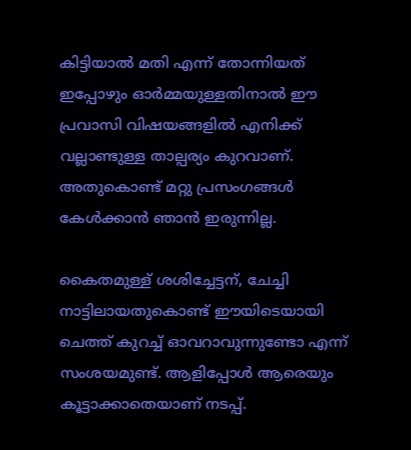കിട്ടിയാല്‍ മതി എന്ന് തോന്നിയത് ഇപ്പോഴും ഓര്‍മ്മയുള്ളതിനാല്‍ ഈ പ്രവാസി വിഷയങ്ങളില്‍ എനിക്ക് വല്ലാണ്ടുള്ള താല്പര്യം കുറവാണ്. അതുകൊണ്ട് മറ്റു പ്രസംഗങ്ങള്‍ കേള്‍ക്കാന്‍ ഞാന്‍ ഇരുന്നില്ല.

കൈതമുള്ള് ശശിച്ചേട്ടന്, ചേച്ചി നാട്ടിലായതുകൊണ്ട് ഈയിടെയായി ചെത്ത് കുറച്ച് ഓവറാവുന്നുണ്ടോ എന്ന് സംശയമുണ്ട്. ആളിപ്പോള്‍ ആരെയും കൂട്ടാക്കാതെയാണ് നടപ്പ്.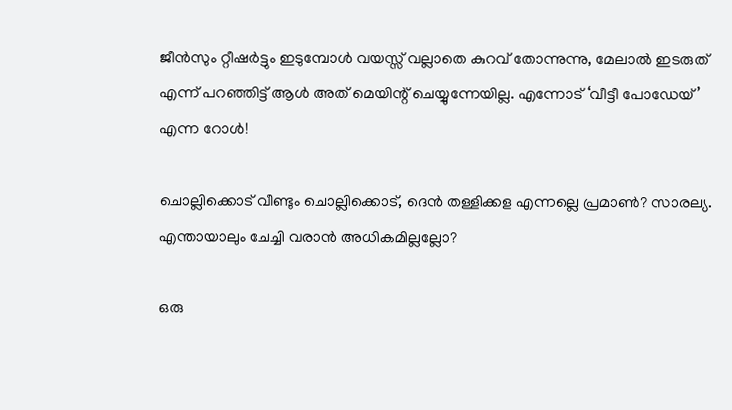ജീന്‍സും റ്റീഷര്‍ട്ടും ഇടുമ്പോള്‍ വയസ്സ് വല്ലാതെ കുറവ് തോന്നുന്നു, മേലാല്‍ ഇടരുത് എന്ന് പറഞ്ഞിട്ട് ആള്‍ അത് മെയിന്റ് ചെയ്യുന്നേയില്ല. എന്നോട് ‘വീട്ടീ പോഡേയ്’ എന്ന റോള്‍!

ചൊല്ലിക്കൊട് വീണ്ടും ചൊല്ലിക്കൊട്, ദെന്‍ തള്ളിക്കള എന്നല്ലെ പ്രമാണ്‍? സാരല്യ. എന്തായാലും ചേച്ചി വരാന്‍ അധികമില്ലല്ലോ?

ഒരു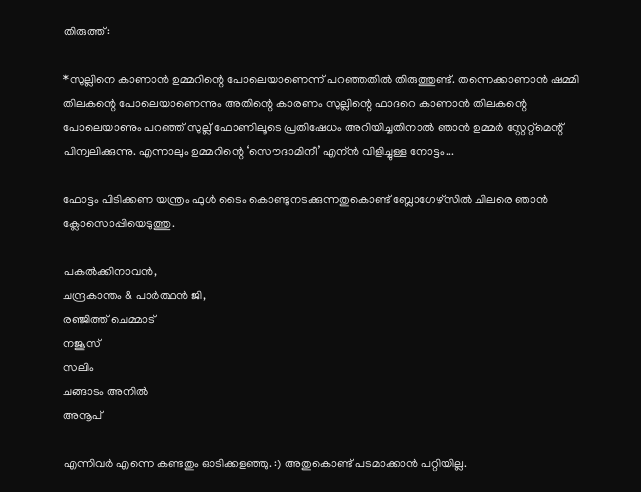തിരുത്ത്:

*സുല്ലിനെ കാണാന്‍ ഉമ്മറിന്റെ പോലെയാണെന്ന് പറഞ്ഞതില്‍ തിരുത്തുണ്ട്. തന്നെക്കാണാന്‍ ഷമ്മി തിലകന്റെ പോലെയാണെന്നും അതിന്റെ കാരണം സുല്ലിന്റെ ഫാദറെ കാണാന്‍ തിലകന്റെ പോലെയാണും പറഞ്ഞ് സുല്ല് ഫോണിലൂടെ പ്രതിഷേധം അറിയിച്ചതിനാല്‍ ഞാന്‍ ഉമ്മര്‍ സ്റ്റേറ്റ്മെന്റ് പിന്വലിക്കുന്നു. എന്നാലും ഉമ്മറിന്റെ ‘സൌദാമിനീ’ എന്ന്‍ വിളിച്ചുള്ള നോട്ടം...

ഫോട്ടം പിടിക്കണ യന്ത്രം ഫുള്‍ ടൈം കൊണ്ടുനടക്കുന്നതുകൊണ്ട് ബ്ലോഗേഴ്സില്‍ ചിലരെ ഞാന്‍ ക്ലോസൊപ്പിയെടുത്തു.

പകല്‍ക്കിനാവന്‍,
ചന്ദ്രകാന്തം & പാര്‍ത്ഥന്‍ ജി,
രഞ്ജിത്ത് ചെമ്മാട്
നജൂസ്
സലിം
ചങ്ങാടം അനില്‍
അനൂപ്

എന്നിവര്‍ എന്നെ കണ്ടതും ഓടിക്കളഞ്ഞു. :) അതുകൊണ്ട് പടമാക്കാന്‍ പറ്റിയില്ല.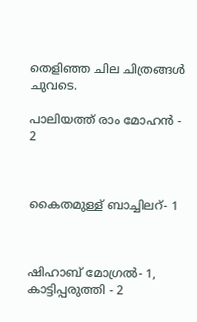തെളിഞ്ഞ ചില ചിത്രങ്ങള്‍ ചുവടെ.

പാലിയത്ത് രാം മോഹന്‍ - 2



കൈതമുള്ള് ബാച്ചിലറ്- 1



ഷിഹാബ് മോഗ്രല്‍‍- 1, കാട്ടിപ്പരുത്തി - 2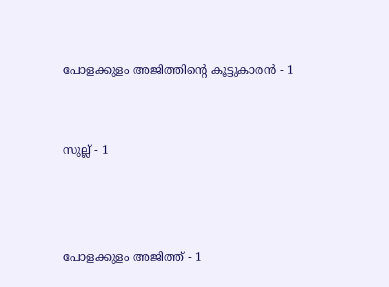പോളക്കുളം അജിത്തിന്റെ കൂട്ടുകാരന്‍ - 1


സുല്ല് - 1



പോളക്കുളം അജിത്ത് - 1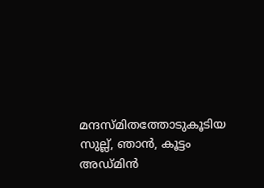മന്ദസ്മിതത്തോടുകൂടിയ സുല്ല്, ഞാന്‍, കൂട്ടം അഡ്മിന്‍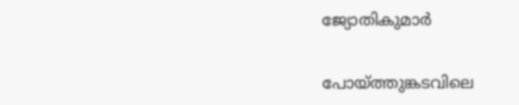ജ്യോതികുമാര്‍


പോയ്ത്തുങ്കടവിലെ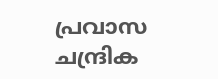പ്രവാസ ചന്ദ്രിക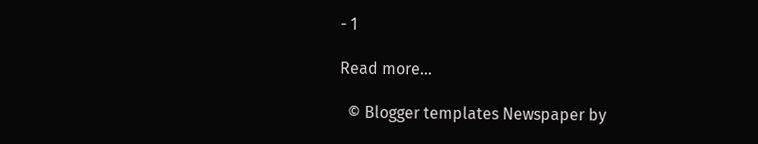- 1

Read more...

  © Blogger templates Newspaper by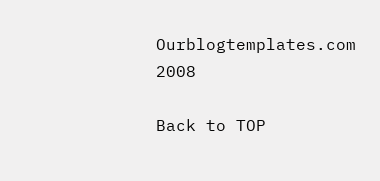Ourblogtemplates.com 2008

Back to TOP